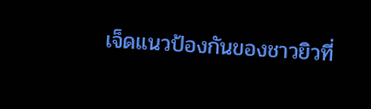เจ็ดแนวป้องกันของชาวยิวที่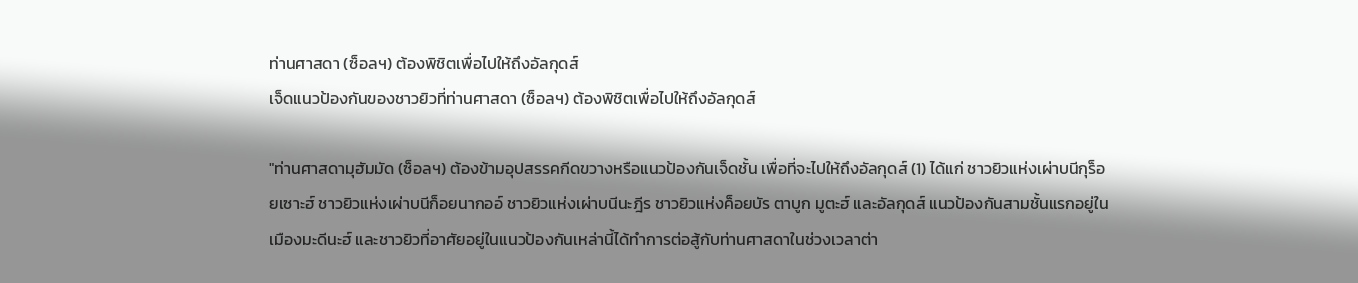ท่านศาสดา (ซ็อลฯ) ต้องพิชิตเพื่อไปให้ถึงอัลกุดส์
เจ็ดแนวป้องกันของชาวยิวที่ท่านศาสดา (ซ็อลฯ) ต้องพิชิตเพื่อไปให้ถึงอัลกุดส์

"ท่านศาสดามุฮัมมัด (ซ็อลฯ) ต้องข้ามอุปสรรคกีดขวางหรือแนวป้องกันเจ็ดชั้น เพื่อที่จะไปให้ถึงอัลกุดส์ (1) ได้แก่ ชาวยิวแห่งเผ่าบนีกุร็อยเซาะฮ์ ชาวยิวแห่งเผ่าบนีก็อยนากออ์ ชาวยิวแห่งเผ่าบนีนะฎีร ชาวยิวแห่งค็อยบัร ตาบูก มูตะฮ์ และอัลกุดส์ แนวป้องกันสามชั้นแรกอยู่ในเมืองมะดีนะฮ์ และชาวยิวที่อาศัยอยู่ในแนวป้องกันเหล่านี้ได้ทำการต่อสู้กับท่านศาสดาในช่วงเวลาต่า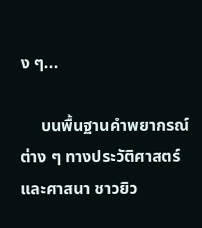ง ๆ...

     บนพื้นฐานคำพยากรณ์ต่าง ๆ ทางประวัติศาสตร์และศาสนา ชาวยิว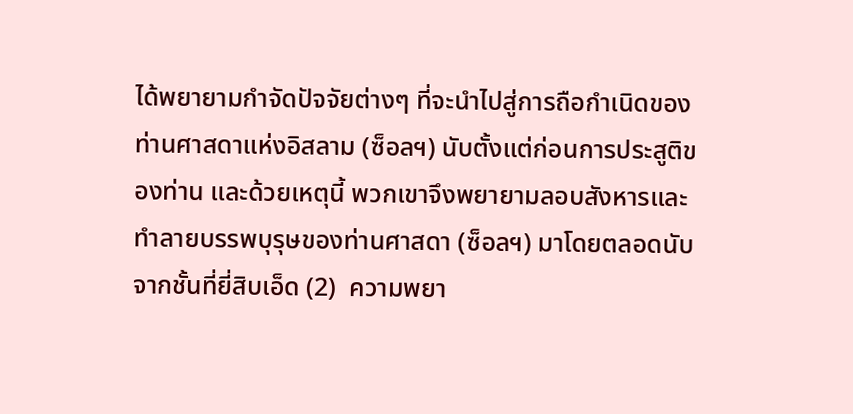ได้พยายามกำจัดปัจจัยต่างๆ ที่จะนำไปสู่การถือกำเนิดของท่านศาสดาแห่งอิสลาม (ซ็อลฯ) นับตั้งแต่ก่อนการประสูติของท่าน และด้วยเหตุนี้ พวกเขาจึงพยายามลอบสังหารและทำลายบรรพบุรุษของท่านศาสดา (ซ็อลฯ) มาโดยตลอดนับจากชั้นที่ยี่สิบเอ็ด (2)  ความพยา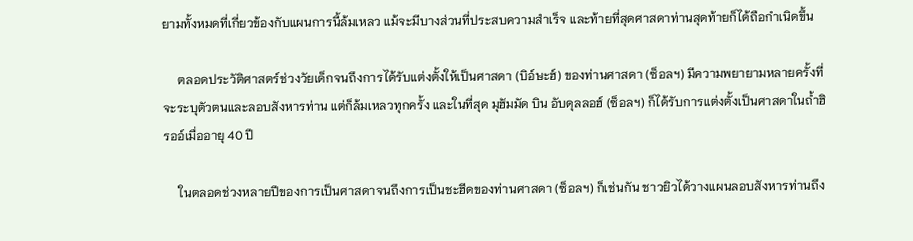ยามทั้งหมดที่เกี่ยวข้องกับแผนการนี้ล้มเหลว แม้จะมีบางส่วนที่ประสบความสำเร็จ และท้ายที่สุดศาสดาท่านสุดท้ายก็ได้ถือกำเนิดขึ้น

     ตลอดประวัติศาสตร์ช่วงวัยเด็กจนถึงการได้รับแต่งตั้งให้เป็นศาสดา (บิอ์ษะฮ์) ของท่านศาสดา (ซ็อลฯ) มีความพยายามหลายครั้งที่จะระบุตัวตนและลอบสังหารท่าน แต่ก็ล้มเหลวทุกครั้ง และในที่สุด มุฮัมมัด บิน อับดุลลอฮ์ (ซ็อลฯ) ก็ได้รับการแต่งตั้งเป็นศาสดาในถ้ำฮิรออ์เมื่ออายุ 40 ปี

     ในตลอดช่วงหลายปีของการเป็นศาสดาจนถึงการเป็นชะฮีดของท่านศาสดา (ซ็อลฯ) ก็เช่นกัน ชาวยิวได้วางแผนลอบสังหารท่านถึง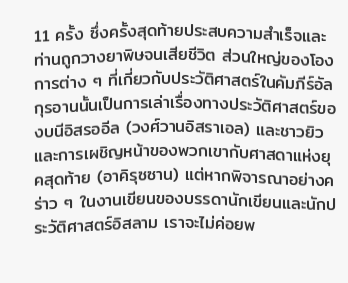11 ครั้ง ซึ่งครั้งสุดท้ายประสบความสำเร็จและท่านถูกวางยาพิษจนเสียชีวิต ส่วนใหญ่ของโองการต่าง ๆ ที่เกี่ยวกับประวัติศาสตร์ในคัมภีร์อัลกุรอานนั้นเป็นการเล่าเรื่องทางประวัติศาสตร์ของบนีอิสรออีล (วงศ์วานอิสราเอล) และชาวยิวและการเผชิญหน้าของพวกเขากับศาสดาแห่งยุคสุดท้าย (อาคิรุซซาน) แต่หากพิจารณาอย่างคร่าว ๆ ในงานเขียนของบรรดานักเขียนและนักประวัติศาสตร์อิสลาม เราจะไม่ค่อยพ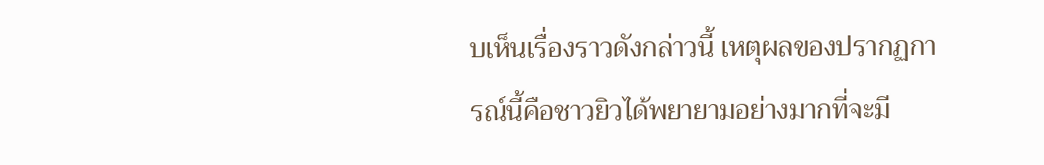บเห็นเรื่องราวดังกล่าวนี้ เหตุผลของปรากฏการณ์นี้คือชาวยิวได้พยายามอย่างมากที่จะมี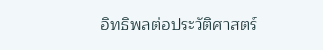อิทธิพลต่อประวัติศาสตร์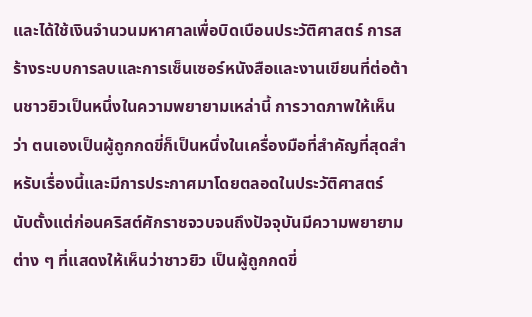และได้ใช้เงินจำนวนมหาศาลเพื่อบิดเบือนประวัติศาสตร์ การสร้างระบบการลบและการเซ็นเซอร์หนังสือและงานเขียนที่ต่อต้านชาวยิวเป็นหนึ่งในความพยายามเหล่านี้ การวาดภาพให้เห็นว่า ตนเองเป็นผู้ถูกกดขี่ก็เป็นหนึ่งในเครื่องมือที่สำคัญที่สุดสำหรับเรื่องนี้และมีการประกาศมาโดยตลอดในประวัติศาสตร์  นับตั้งแต่ก่อนคริสต์ศักราชจวบจนถึงปัจจุบันมีความพยายามต่าง ๆ ที่แสดงให้เห็นว่าชาวยิว เป็นผู้ถูกกดขี่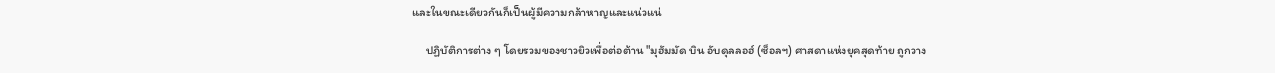และในขณะเดียวกันก็เป็นผู้มีความกล้าหาญและแน่วแน่

     ปฏิบัติการต่าง ๆ โดยรวมของชาวยิวเพื่อต่อต้าน "มุฮัมมัด บิน อับดุลลอฮ์ (ซ็อลฯ) ศาสดาแห่งยุคสุดท้าย ถูกวาง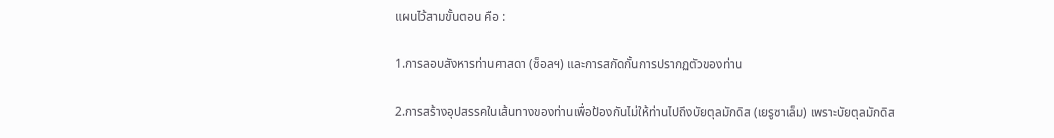แผนไว้สามขั้นตอน คือ :

1.การลอบสังหารท่านศาสดา (ซ็อลฯ) และการสกัดกั้นการปรากฏตัวของท่าน

2.การสร้างอุปสรรคในเส้นทางของท่านเพื่อป้องกันไม่ให้ท่านไปถึงบัยตุลมักดิส (เยรูซาเล็ม) เพราะบัยตุลมักดิส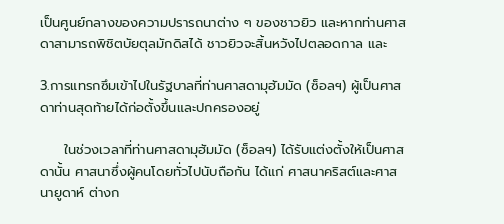เป็นศูนย์กลางของความปรารถนาต่าง ๆ ของชาวยิว และหากท่านศาสดาสามารถพิชิตบัยตุลมักดิสได้ ชาวยิวจะสิ้นหวังไปตลอดกาล และ

3.การแทรกซึมเข้าไปในรัฐบาลที่ท่านศาสดามุฮัมมัด (ซ็อลฯ) ผู้เป็นศาสดาท่านสุดท้ายได้ก่อตั้งขึ้นและปกครองอยู่

     ในช่วงเวลาที่ท่านศาสดามุฮัมมัด (ซ็อลฯ) ได้รับแต่งตั้งให้เป็นศาสดานั้น ศาสนาซึ่งผู้คนโดยทั่วไปนับถือกัน ได้แก่ ศาสนาคริสต์และศาสนายูดาห์ ต่างก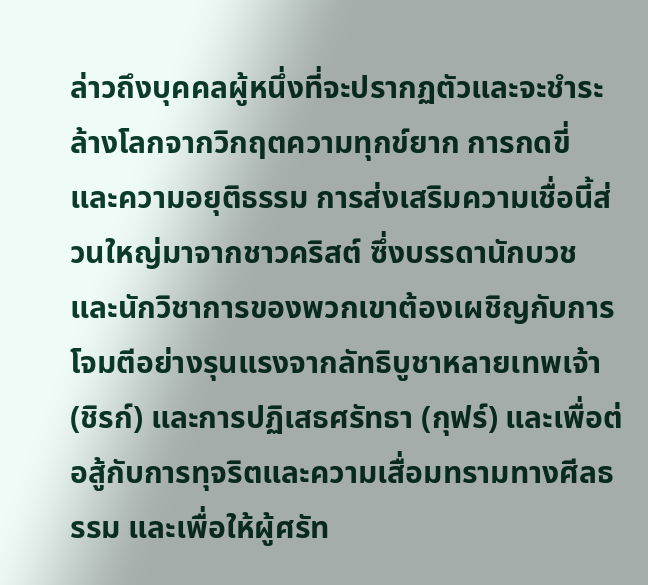ล่าวถึงบุคคลผู้หนึ่งที่จะปรากฏตัวและจะชำระล้างโลกจากวิกฤตความทุกข์ยาก การกดขี่ และความอยุติธรรม การส่งเสริมความเชื่อนี้ส่วนใหญ่มาจากชาวคริสต์ ซึ่งบรรดานักบวชและนักวิชาการของพวกเขาต้องเผชิญกับการโจมตีอย่างรุนแรงจากลัทธิบูชาหลายเทพเจ้า (ชิรก์) และการปฏิเสธศรัทธา (กุฟร์) และเพื่อต่อสู้กับการทุจริตและความเสื่อมทรามทางศีลธรรม และเพื่อให้ผู้ศรัท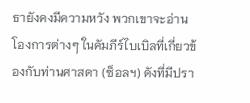ธายังคงมีความหวัง พวกเขาจะอ่านโองการต่างๆ ในคัมภีร์ไบเบิลที่เกี่ยวข้องกับท่านศาสดา (ซ็อลฯ) ดังที่มีปรา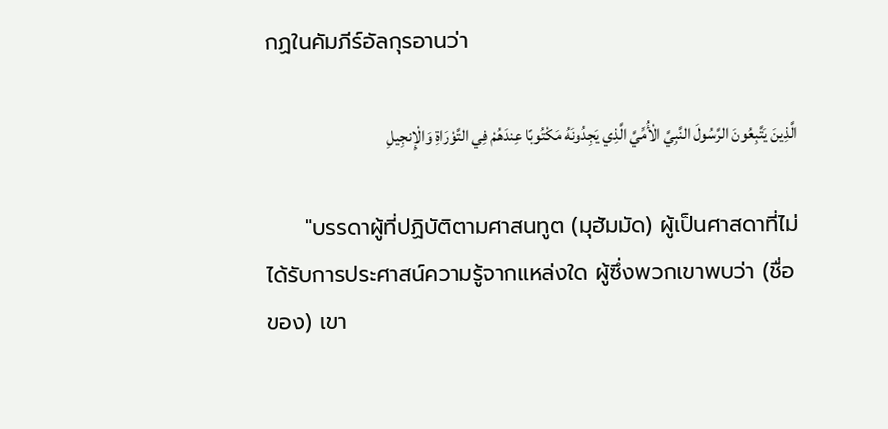กฏในคัมภีร์อัลกุรอานว่า

الَّذِينَ يَتَّبِعُونَ الرَّسُولَ النَّبِيَّ الْأُمِّيَّ الَّذِي يَجِدُونَهُ مَكْتُوبًا عِندَهُمْ فِي التَّوْرَاةِ وَالْإِنجِيلِ

     "บรรดาผู้ที่ปฏิบัติตามศาสนทูต (มุฮัมมัด) ผู้เป็นศาสดาที่ไม่ได้รับการประศาสน์ความรู้จากแหล่งใด ผู้ซึ่งพวกเขาพบว่า (ชื่อของ) เขา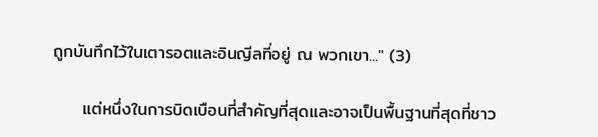ถูกบันทึกไว้ในเตารอตและอินญีลที่อยู่ ณ พวกเขา..." (3)

     แต่หนึ่งในการบิดเบือนที่สำคัญที่สุดและอาจเป็นพื้นฐานที่สุดที่ชาว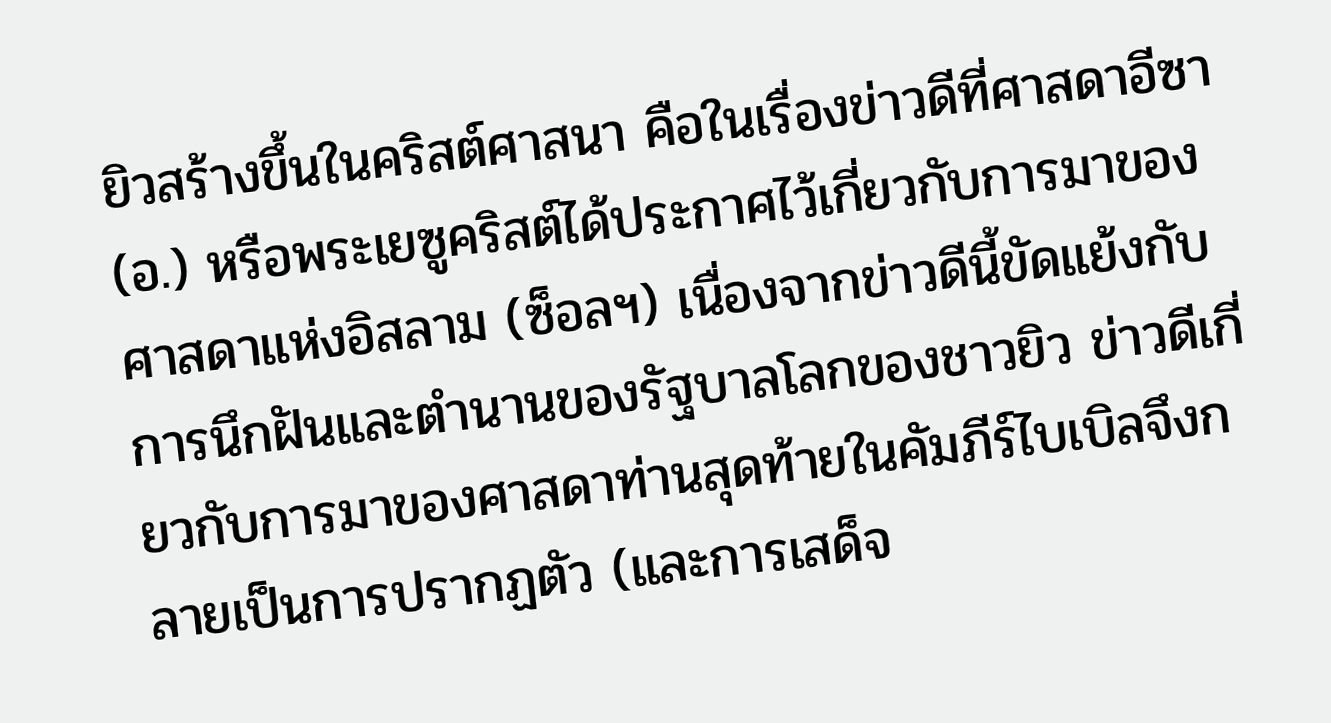ยิวสร้างขึ้นในคริสต์ศาสนา คือในเรื่องข่าวดีที่ศาสดาอีซา (อ.) หรือพระเยซูคริสต์ได้ประกาศไว้เกี่ยวกับการมาของศาสดาแห่งอิสลาม (ซ็อลฯ) เนื่องจากข่าวดีนี้ขัดแย้งกับการนึกฝันและตำนานของรัฐบาลโลกของชาวยิว ข่าวดีเกี่ยวกับการมาของศาสดาท่านสุดท้ายในคัมภีร์ไบเบิลจึงกลายเป็นการปรากฏตัว (และการเสด็จ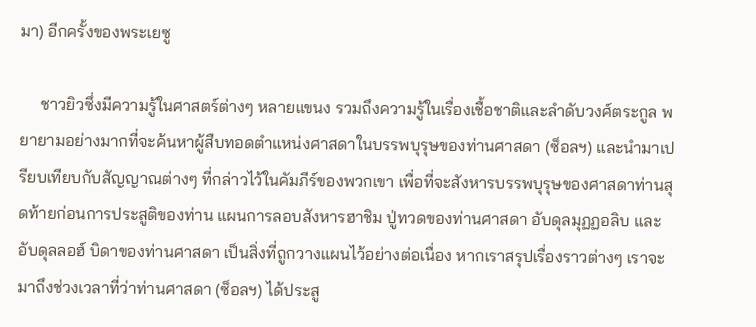มา) อีกครั้งของพระเยซู

     ชาวยิวซึ่งมีความรู้ในศาสตร์ต่างๆ หลายแขนง รวมถึงความรู้ในเรื่องเชื้อชาติและลำดับวงศ์ตระกูล พยายามอย่างมากที่จะค้นหาผู้สืบทอดตำแหน่งศาสดาในบรรพบุรุษของท่านศาสดา (ซ็อลฯ) และนำมาเปรียบเทียบกับสัญญาณต่างๆ ที่กล่าวไว้ในคัมภีร์ของพวกเขา เพื่อที่จะสังหารบรรพบุรุษของศาสดาท่านสุดท้ายก่อนการประสูติของท่าน แผนการลอบสังหารฮาชิม ปู่ทวดของท่านศาสดา อับดุลมุฏฏอลิบ และอับดุลลอฮ์ บิดาของท่านศาสดา เป็นสิ่งที่ถูกวางแผนไว้อย่างต่อเนื่อง หากเราสรุปเรื่องราวต่างๆ เราจะมาถึงช่วงเวลาที่ว่าท่านศาสดา (ซ็อลฯ) ได้ประสู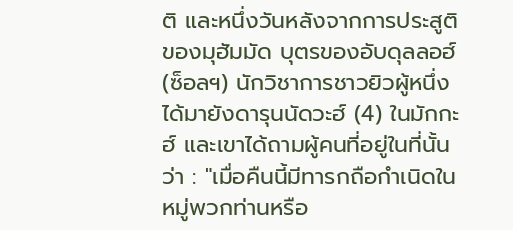ติ และหนึ่งวันหลังจากการประสูติของมุฮัมมัด บุตรของอับดุลลอฮ์ (ซ็อลฯ) นักวิชาการชาวยิวผู้หนึ่งได้มายังดารุนนัดวะฮ์ (4) ในมักกะฮ์ และเขาได้ถามผู้คนที่อยู่ในที่นั้นว่า : "เมื่อคืนนี้มีทารกถือกำเนิดในหมู่พวกท่านหรือ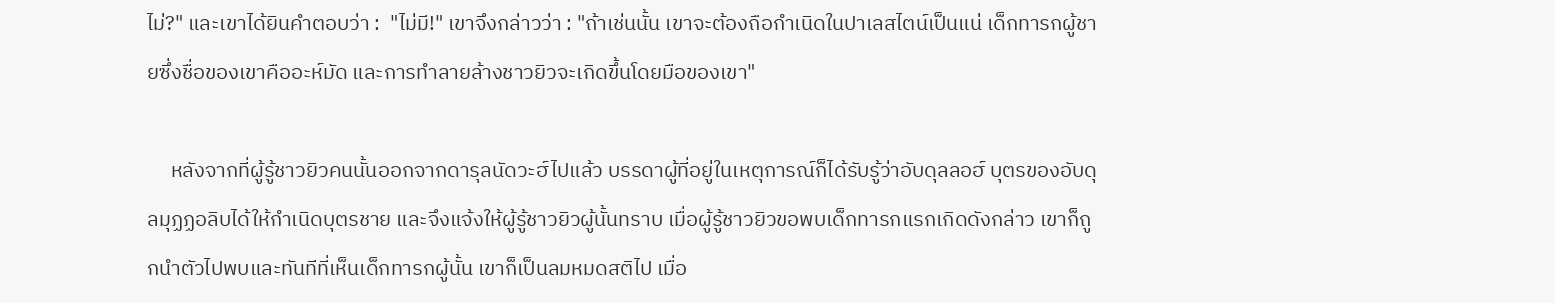ไม่?" และเขาได้ยินคำตอบว่า :  "ไม่มี!" เขาจึงกล่าวว่า : "ถ้าเช่นนั้น เขาจะต้องถือกำเนิดในปาเลสไตน์เป็นแน่ เด็กทารกผู้ชายซึ่งชื่อของเขาคืออะห์มัด และการทำลายล้างชาวยิวจะเกิดขึ้นโดยมือของเขา"

     หลังจากที่ผู้รู้ชาวยิวคนนั้นออกจากดารุลนัดวะฮ์ไปแล้ว บรรดาผู้ที่อยู่ในเหตุการณ์ก็ได้รับรู้ว่าอับดุลลอฮ์ บุตรของอับดุลมุฏฏอลิบได้ให้กำเนิดบุตรชาย และจึงแจ้งให้ผู้รู้ชาวยิวผู้นั้นทราบ เมื่อผู้รู้ชาวยิวขอพบเด็กทารกแรกเกิดดังกล่าว เขาก็ถูกนำตัวไปพบและทันทีที่เห็นเด็กทารกผู้นั้น เขาก็เป็นลมหมดสติไป เมื่อ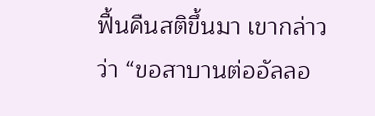ฟื้นคืนสติขึ้นมา เขากล่าวว่า “ขอสาบานต่ออัลลอ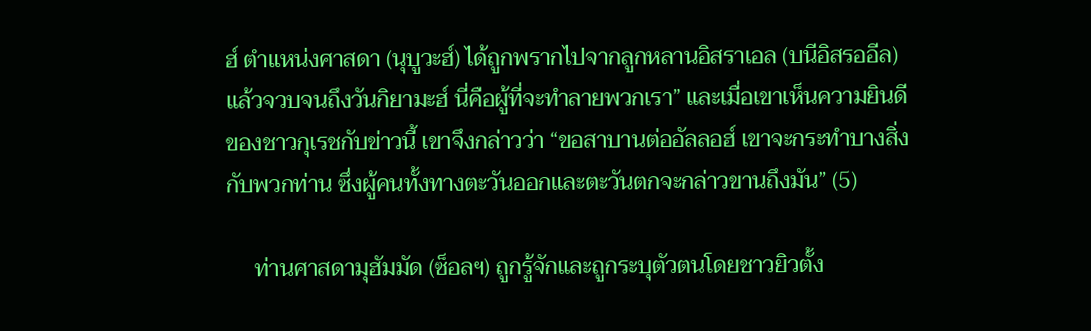ฮ์ ตำแหน่งศาสดา (นุบูวะฮ์) ได้ถูกพรากไปจากลูกหลานอิสราเอล (บนีอิสรออีล) แล้วจวบจนถึงวันกิยามะฮ์ นี่คือผู้ที่จะทำลายพวกเรา” และเมื่อเขาเห็นความยินดีของชาวกุเรชกับข่าวนี้ เขาจึงกล่าวว่า “ขอสาบานต่ออัลลอฮ์ เขาจะกระทำบางสิ่งกับพวกท่าน ซึ่งผู้คนทั้งทางตะวันออกและตะวันตกจะกล่าวขานถึงมัน” (5)

     ท่านศาสดามุฮัมมัด (ซ็อลฯ) ถูกรู้จักและถูกระบุตัวตนโดยชาวยิวตั้ง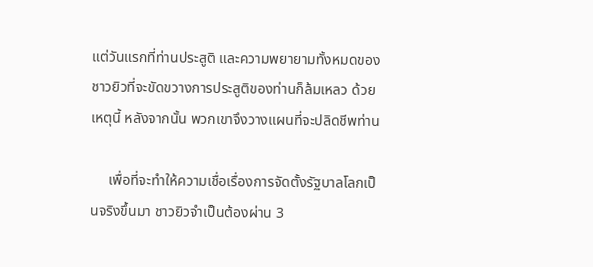แต่วันแรกที่ท่านประสูติ และความพยายามทั้งหมดของชาวยิวที่จะขัดขวางการประสูติของท่านก็ล้มเหลว ด้วยเหตุนี้ หลังจากนั้น พวกเขาจึงวางแผนที่จะปลิดชีพท่าน

     เพื่อที่จะทำให้ความเชื่อเรื่องการจัดตั้งรัฐบาลโลกเป็นจริงขึ้นมา ชาวยิวจำเป็นต้องผ่าน 3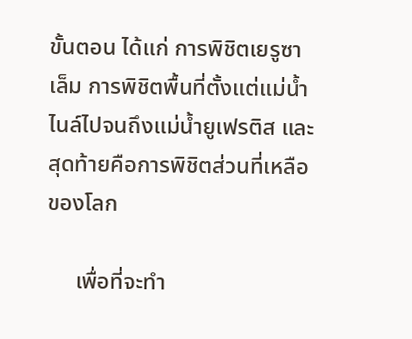ขั้นตอน ได้แก่ การพิชิตเยรูซาเล็ม การพิชิตพื้นที่ตั้งแต่แม่น้ำไนล์ไปจนถึงแม่น้ำยูเฟรติส และสุดท้ายคือการพิชิตส่วนที่เหลือของโลก

     เพื่อที่จะทำ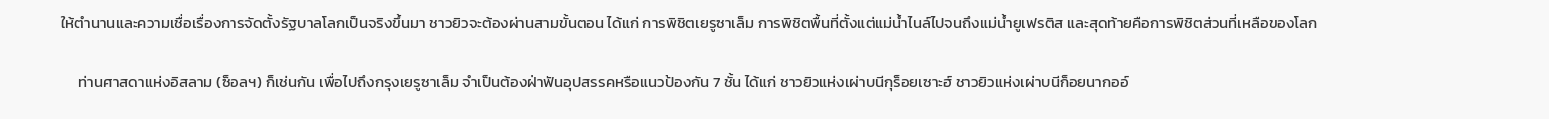ให้ตำนานและความเชื่อเรื่องการจัดตั้งรัฐบาลโลกเป็นจริงขึ้นมา ชาวยิวจะต้องผ่านสามขั้นตอน ได้แก่ การพิชิตเยรูซาเล็ม การพิชิตพื้นที่ตั้งแต่แม่น้ำไนล์ไปจนถึงแม่น้ำยูเฟรติส และสุดท้ายคือการพิชิตส่วนที่เหลือของโลก

     ท่านศาสดาแห่งอิสลาม (ซ็อลฯ) ก็เช่นกัน เพื่อไปถึงกรุงเยรูซาเล็ม จำเป็นต้องฝ่าฟันอุปสรรคหรือแนวป้องกัน 7 ชั้น ได้แก่ ชาวยิวแห่งเผ่าบนีกุร็อยเซาะฮ์ ชาวยิวแห่งเผ่าบนีก็อยนากออ์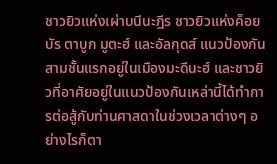ชาวยิวแห่งเผ่าบนีนะฎีร ชาวยิวแห่งค็อยบัร ตาบูก มูตะฮ์ และอัลกุดส์ แนวป้องกันสามชั้นแรกอยู่ในเมืองมะดีนะฮ์ และชาวยิวที่อาศัยอยู่ในแนวป้องกันเหล่านี้ได้ทำการต่อสู้กับท่านศาสดาในช่วงเวลาต่างๆ อย่างไรก็ตา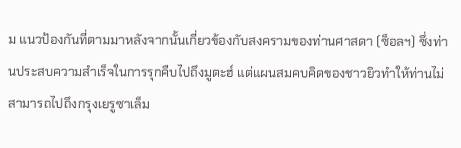ม แนวป้องกันที่ตามมาหลังจากนั้นเกี่ยวข้องกับสงครามของท่านศาสดา (ซ็อลฯ) ซึ่งท่านประสบความสำเร็จในการรุกคืบไปถึงมูตะฮ์ แต่แผนสมคบคิดของชาวยิวทำให้ท่านไม่สามารถไปถึงกรุงเยรูซาเล็ม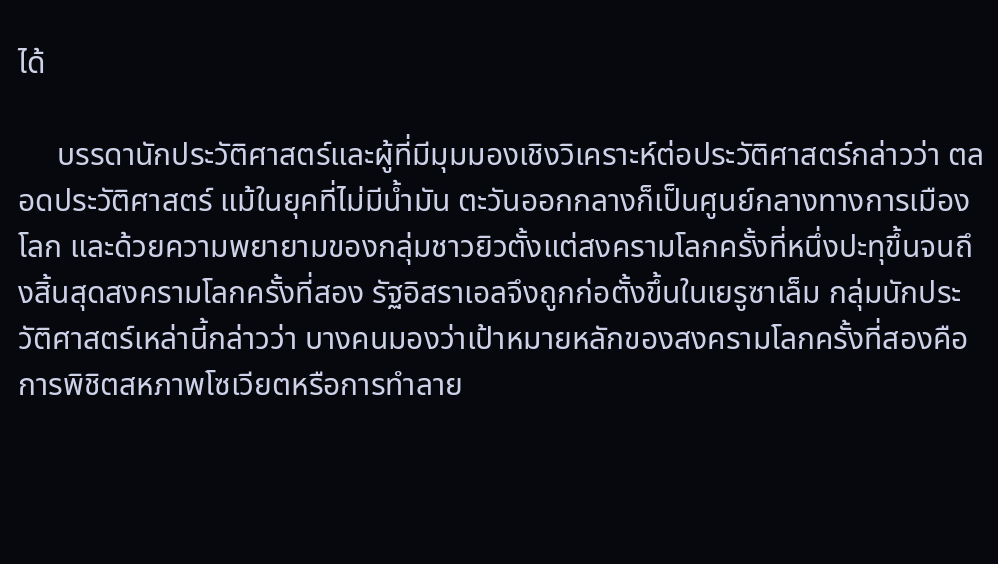ได้

     บรรดานักประวัติศาสตร์และผู้ที่มีมุมมองเชิงวิเคราะห์ต่อประวัติศาสตร์กล่าวว่า ตลอดประวัติศาสตร์ แม้ในยุคที่ไม่มีน้ำมัน ตะวันออกกลางก็เป็นศูนย์กลางทางการเมืองโลก และด้วยความพยายามของกลุ่มชาวยิวตั้งแต่สงครามโลกครั้งที่หนึ่งปะทุขึ้นจนถึงสิ้นสุดสงครามโลกครั้งที่สอง รัฐอิสราเอลจึงถูกก่อตั้งขึ้นในเยรูซาเล็ม กลุ่มนักประวัติศาสตร์เหล่านี้กล่าวว่า บางคนมองว่าเป้าหมายหลักของสงครามโลกครั้งที่สองคือการพิชิตสหภาพโซเวียตหรือการทำลาย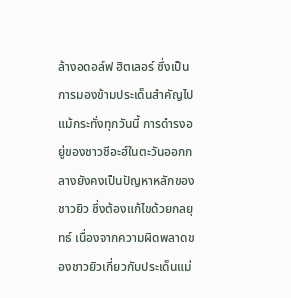ล้างอดอล์ฟ ฮิตเลอร์ ซึ่งเป็นการมองข้ามประเด็นสำคัญไป แม้กระทั่งทุกวันนี้ การดำรงอยู่ของชาวชีอะฮ์ในตะวันออกกลางยังคงเป็นปัญหาหลักของชาวยิว ซึ่งต้องแก้ไขด้วยกลยุทธ์ เนื่องจากความผิดพลาดของชาวยิวเกี่ยวกับประเด็นแม่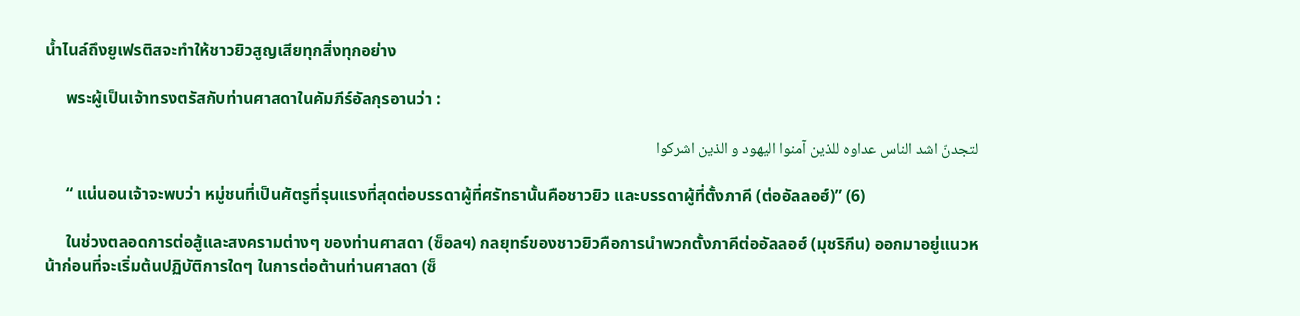น้ำไนล์ถึงยูเฟรติสจะทำให้ชาวยิวสูญเสียทุกสิ่งทุกอย่าง

     พระผู้เป็นเจ้าทรงตรัสกับท่านศาสดาในคัมภีร์อัลกุรอานว่า :

لتجدنّ اشد الناس عداوه للذین آمنوا الیهود و الذین اشرکوا

     “ แน่นอนเจ้าจะพบว่า หมู่ชนที่เป็นศัตรูที่รุนแรงที่สุดต่อบรรดาผู้ที่ศรัทธานั้นคือชาวยิว และบรรดาผู้ที่ตั้งภาคี (ต่ออัลลอฮ์)” (6)

     ในช่วงตลอดการต่อสู้และสงครามต่างๆ ของท่านศาสดา (ซ็อลฯ) กลยุทธ์ของชาวยิวคือการนำพวกตั้งภาคีต่ออัลลอฮ์ (มุชริกีน) ออกมาอยู่แนวหน้าก่อนที่จะเริ่มต้นปฏิบัติการใดๆ ในการต่อต้านท่านศาสดา (ซ็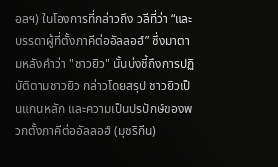อลฯ) ในโองการที่กล่าวถึง วลีที่ว่า “และบรรดาผู้ที่ตั้งภาคีต่ออัลลอฮ์” ซึ่งมาตามหลังคำว่า "ชาวยิว" นั้นบ่งชี้ถึงการปฏิบัติตามชาวยิว กล่าวโดยสรุป ชาวยิวเป็นแกนหลัก และความเป็นปรปักษ์ของพวกตั้งภาคีต่ออัลลอฮ์ (มุชริกีน)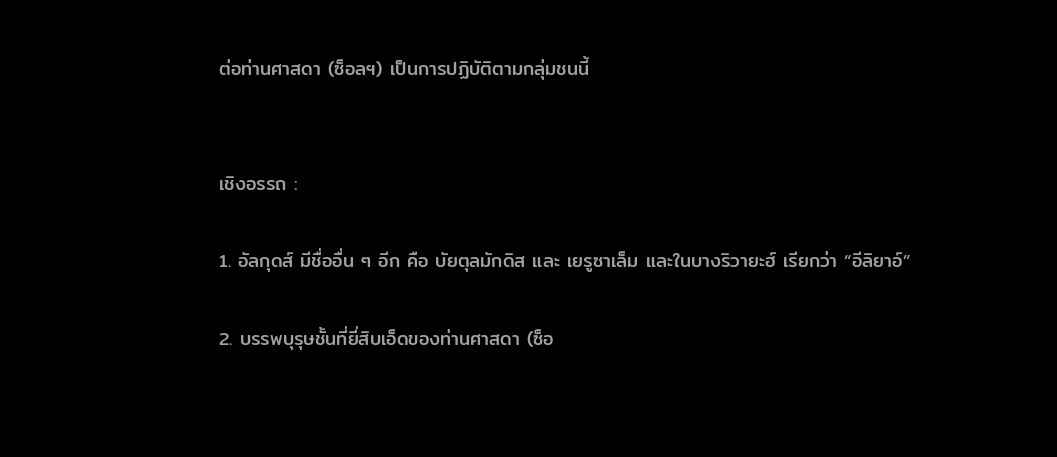ต่อท่านศาสดา (ซ็อลฯ) เป็นการปฏิบัติตามกลุ่มชนนี้


เชิงอรรถ :

1. อัลกุดส์ มีชื่ออื่น ๆ อีก คือ บัยตุลมักดิส และ เยรูซาเล็ม และในบางริวายะฮ์ เรียกว่า “อีลิยาอ์”

2. บรรพบุรุษชั้นที่ยี่สิบเอ็ดของท่านศาสดา (ซ็อ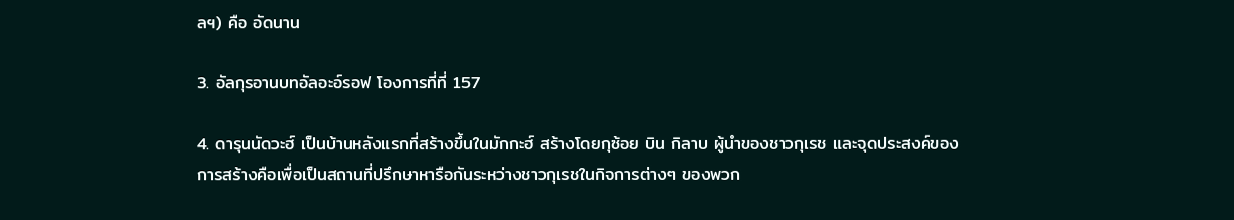ลฯ) คือ อัดนาน

3. อัลกุรอานบทอัลอะอ์รอฟ โองการที่ที่ 157

4. ดารุนนัดวะฮ์ เป็นบ้านหลังแรกที่สร้างขึ้นในมักกะฮ์ สร้างโดยกุซ้อย บิน กิลาบ ผู้นำของชาวกุเรช และจุดประสงค์ของการสร้างคือเพื่อเป็นสถานที่ปรึกษาหารือกันระหว่างชาวกุเรชในกิจการต่างๆ ของพวก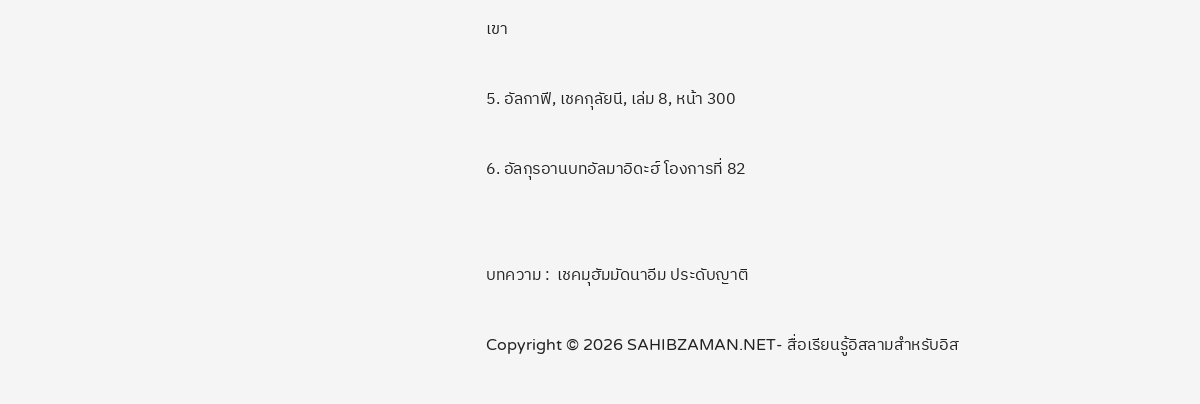เขา

5. อัลกาฟี, เชคกุลัยนี, เล่ม 8, หน้า 300

6. อัลกุรอานบทอัลมาอิดะฮ์ โองการที่ 82


บทความ :  เชคมุฮัมมัดนาอีม ประดับญาติ

Copyright © 2026 SAHIBZAMAN.NET- สื่อเรียนรู้อิสลามสำหรับอิส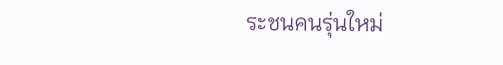ระชนคนรุ่นใหม่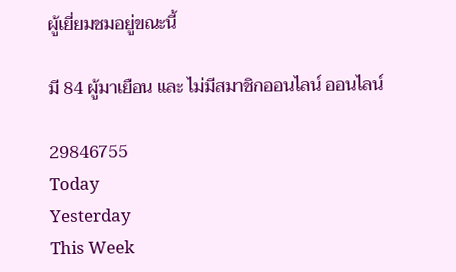ผู้เยี่ยมชมอยู่ขณะนี้

มี 84 ผู้มาเยือน และ ไม่มีสมาชิกออนไลน์ ออนไลน์

29846755
Today
Yesterday
This Week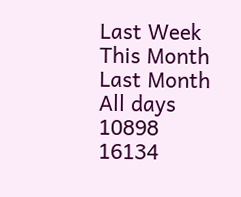Last Week
This Month
Last Month
All days
10898
16134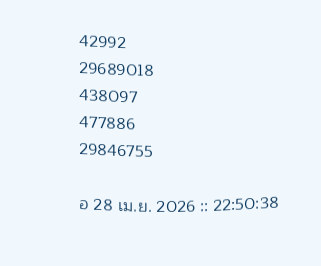42992
29689018
438097
477886
29846755

อ 28 เม.ย. 2026 :: 22:50:38